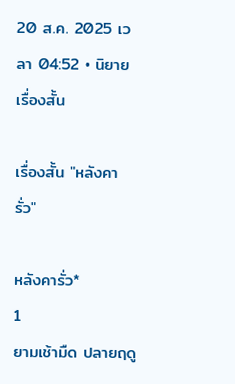20 ส.ค. 2025 เวลา 04:52 • นิยาย เรื่องสั้น

เรื่องสั้น "หลังคารั่ว"

หลังคารั่ว*
1
ยามเช้ามืด ปลายฤดู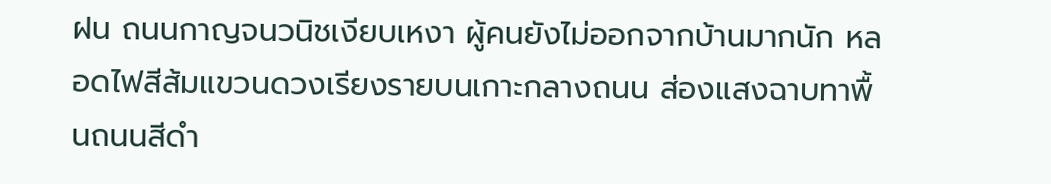ฝน ถนนกาญจนวนิชเงียบเหงา ผู้คนยังไม่ออกจากบ้านมากนัก หลอดไฟสีส้มแขวนดวงเรียงรายบนเกาะกลางถนน ส่องแสงฉาบทาพื้นถนนสีดำ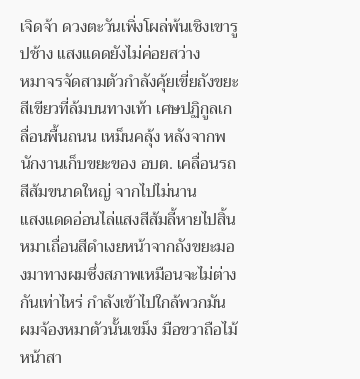เจิดจ้า ดวงตะวันเพิ่งโผล่พ้นเชิงเขารูปช้าง แสงแดดยังไม่ค่อยสว่าง
หมาจรจัดสามตัวกำลังคุ้ยเขี่ยถังขยะสีเขียวที่ล้มบนทางเท้า เศษปฏิกูลเกลื่อนพื้นถนน เหม็นคลุ้ง หลังจากพนักงานเก็บขยะของ อบต. เคลื่อนรถสีส้มขนาดใหญ่ จากไปไม่นาน
แสงแดดอ่อนไล่แสงสีส้มลี้หายไปสิ้น หมาเถื่อนสีดำเงยหน้าจากถังขยะมองมาทางผมซึ่งสภาพเหมือนจะไม่ต่างกันเท่าไหร่ กำลังเข้าไปใกล้พวกมัน ผมจ้องหมาตัวนั้นเขม็ง มือขวาถือไม้หน้าสา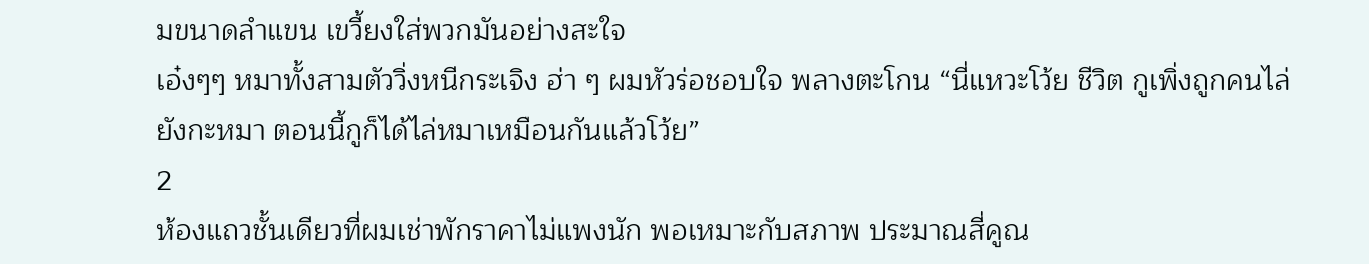มขนาดลำแขน เขวี้ยงใส่พวกมันอย่างสะใจ
เอ๋งๆๆ หมาทั้งสามตัววิ่งหนีกระเจิง ฮ่า ๆ ผมหัวร่อชอบใจ พลางตะโกน “นี่แหวะโว้ย ชีวิต กูเพิ่งถูกคนไล่ยังกะหมา ตอนนี้กูก็ได้ไล่หมาเหมือนกันแล้วโว้ย”
2
ห้องแถวชั้นเดียวที่ผมเช่าพักราคาไม่แพงนัก พอเหมาะกับสภาพ ประมาณสี่คูณ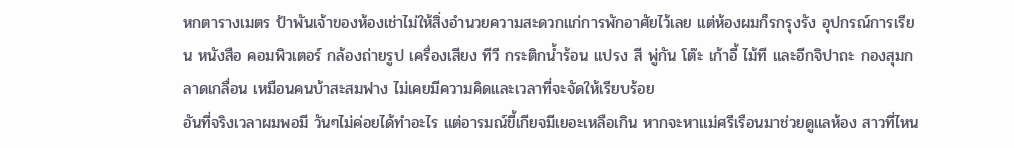หกตารางเมตร ป้าพันเจ้าของห้องเช่าไม่ให้สิ่งอำนวยความสะดวกแก่การพักอาศัยไว้เลย แต่ห้องผมก็รกรุงรัง อุปกรณ์การเรียน หนังสือ คอมพิวเตอร์ กล้องถ่ายรูป เครื่องเสียง ทีวี กระติกน้ำร้อน แปรง สี พู่กัน โต๊ะ เก้าอี้ ไม้ที และอีกจิปาถะ กองสุมกลาดเกลื่อน เหมือนคนบ้าสะสมฟาง ไม่เคยมีความคิดและเวลาที่จะจัดให้เรียบร้อย
อันที่จริงเวลาผมพอมี วันๆไม่ค่อยได้ทำอะไร แต่อารมณ์ขี้เกียจมีเยอะเหลือเกิน หากจะหาแม่ศรีเรือนมาช่วยดูแลห้อง สาวที่ไหน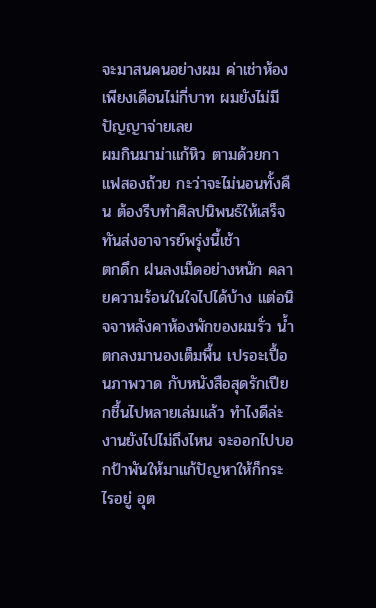จะมาสนคนอย่างผม ค่าเช่าห้องเพียงเดือนไม่กี่บาท ผมยังไม่มีปัญญาจ่ายเลย
ผมกินมาม่าแก้หิว ตามด้วยกาแฟสองถ้วย กะว่าจะไม่นอนทั้งคืน ต้องรีบทำศิลปนิพนธ์ให้เสร็จทันส่งอาจารย์พรุ่งนี้เช้า
ตกดึก ฝนลงเม็ดอย่างหนัก คลายความร้อนในใจไปได้บ้าง แต่อนิจจาหลังคาห้องพักของผมรั่ว น้ำตกลงมานองเต็มพื้น เปรอะเปื้อนภาพวาด กับหนังสือสุดรักเปียกชื้นไปหลายเล่มแล้ว ทำไงดีล่ะ งานยังไปไม่ถึงไหน จะออกไปบอกป้าพันให้มาแก้ปัญหาให้ก็กระไรอยู่ อุต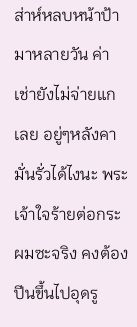ส่าห์หลบหน้าป้ามาหลายวัน ค่าเช่ายังไม่จ่ายแกเลย อยู่ๆหลังคามั่นรั่วได้ไงนะ พระเจ้าใจร้ายต่อกระผมซะจริง คงต้องปีนขึ้นไปอุดรู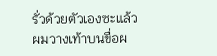รั่วด้วยตัวเองซะแล้ว
ผมวางเท้าบนขื่อผ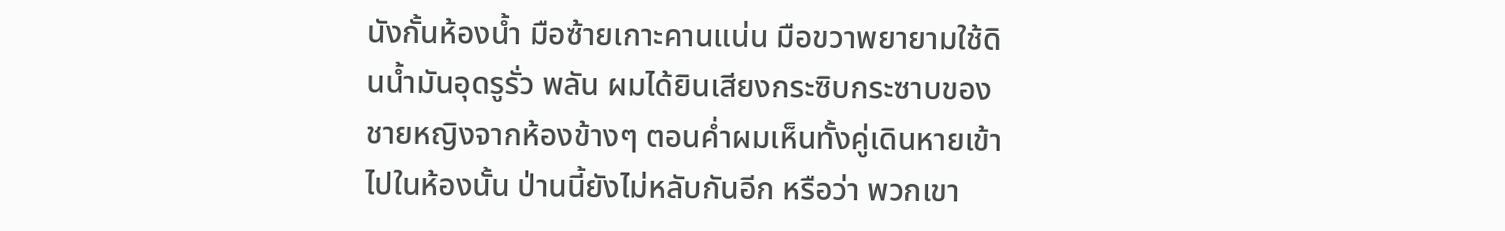นังกั้นห้องน้ำ มือซ้ายเกาะคานแน่น มือขวาพยายามใช้ดินน้ำมันอุดรูรั่ว พลัน ผมได้ยินเสียงกระซิบกระซาบของชายหญิงจากห้องข้างๆ ตอนค่ำผมเห็นทั้งคู่เดินหายเข้าไปในห้องนั้น ป่านนี้ยังไม่หลับกันอีก หรือว่า พวกเขา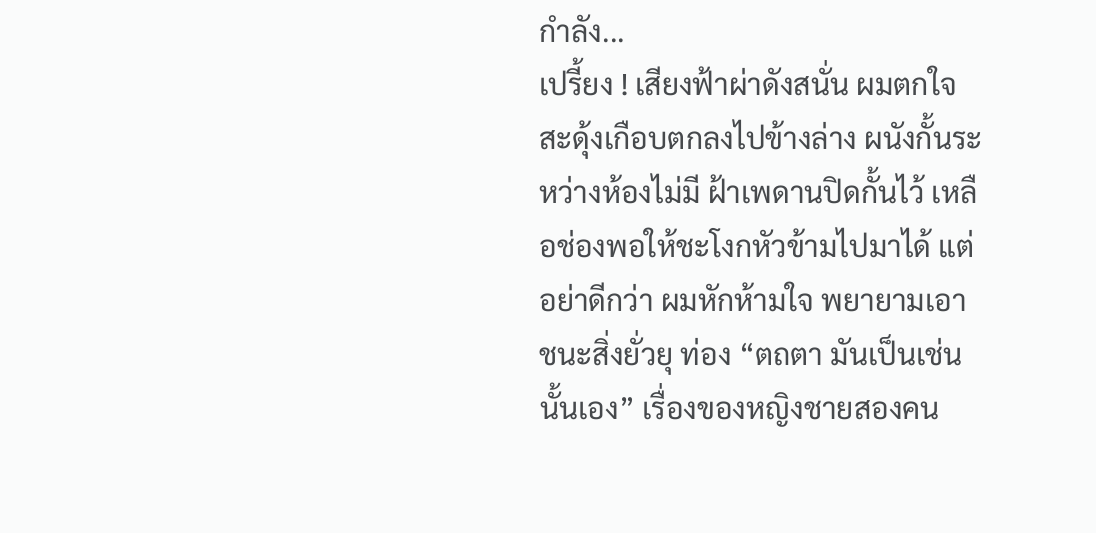กำลัง...
เปรี้ยง ! เสียงฟ้าผ่าดังสนั่น ผมตกใจสะดุ้งเกือบตกลงไปข้างล่าง ผนังกั้นระหว่างห้องไม่มี ฝ้าเพดานปิดกั้นไว้ เหลือช่องพอให้ชะโงกหัวข้ามไปมาได้ แต่อย่าดีกว่า ผมหักห้ามใจ พยายามเอาชนะสิ่งยั่วยุ ท่อง “ตถตา มันเป็นเช่นนั้นเอง” เรื่องของหญิงชายสองคน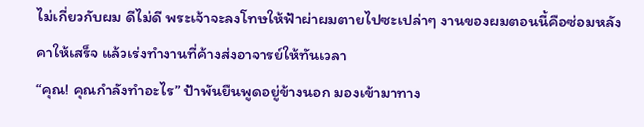ไม่เกี่ยวกับผม ดีไม่ดี พระเจ้าจะลงโทษให้ฟ้าผ่าผมตายไปซะเปล่าๆ งานของผมตอนนี้คือซ่อมหลังคาให้เสร็จ แล้วเร่งทำงานที่ค้างส่งอาจารย์ให้ทันเวลา
“คุณ! คุณกำลังทำอะไร” ป้าพันยืนพูดอยู่ข้างนอก มองเข้ามาทาง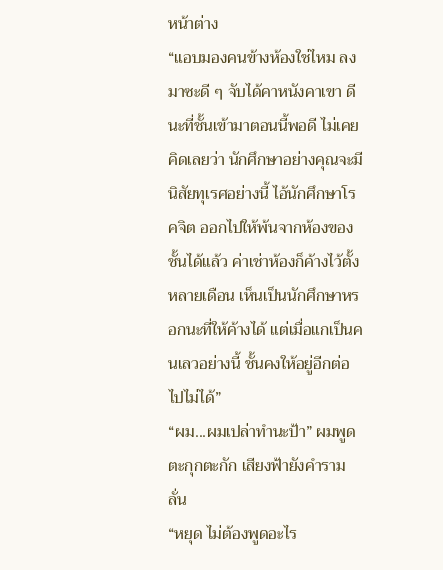หน้าต่าง
“แอบมองคนข้างห้องใช่ไหม ลงมาซะดี ๆ จับได้คาหนังคาเขา ดีนะที่ชั้นเข้ามาตอนนี้พอดี ไม่เคยคิดเลยว่า นักศึกษาอย่างคุณจะมีนิสัยทุเรศอย่างนี้ ไอ้นักศึกษาโรคจิต ออกไปให้พ้นจากห้องของชั้นได้แล้ว ค่าเช่าห้องก็ค้างไว้ตั้งหลายเดือน เห็นเป็นนักศึกษาหรอกนะที่ให้ค้างได้ แต่เมื่อแกเป็นคนเลวอย่างนี้ ชั้นคงให้อยู่อีกต่อไปไม่ได้”
“ผม...ผมเปล่าทำนะป้า” ผมพูดตะกุกตะกัก เสียงฟ้ายังคำรามลั่น
“หยุด ไม่ต้องพูดอะไร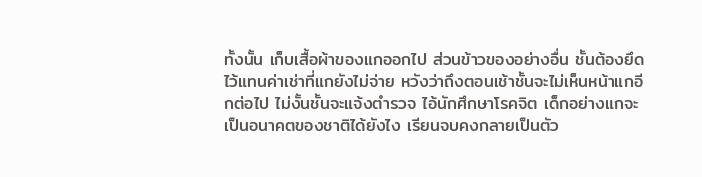ทั้งนั้น เก็บเสื้อผ้าของแกออกไป ส่วนข้าวของอย่างอื่น ชั้นต้องยึดไว้แทนค่าเช่าที่แกยังไม่จ่าย หวังว่าถึงตอนเช้าชั้นจะไม่เห็นหน้าแกอีกต่อไป ไม่งั้นชั้นจะแจ้งตำรวจ ไอ้นักศึกษาโรคจิต เด็กอย่างแกจะเป็นอนาคตของชาติได้ยังไง เรียนจบคงกลายเป็นตัว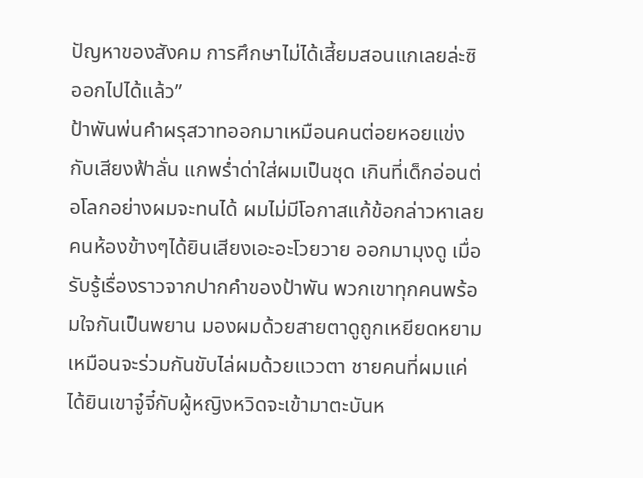ปัญหาของสังคม การศึกษาไม่ได้เสี้ยมสอนแกเลยล่ะซิ ออกไปได้แล้ว”
ป้าพันพ่นคำผรุสวาทออกมาเหมือนคนต่อยหอยแข่งกับเสียงฟ้าลั่น แกพร่ำด่าใส่ผมเป็นชุด เกินที่เด็กอ่อนต่อโลกอย่างผมจะทนได้ ผมไม่มีโอกาสแก้ข้อกล่าวหาเลย คนห้องข้างๆได้ยินเสียงเอะอะโวยวาย ออกมามุงดู เมื่อรับรู้เรื่องราวจากปากคำของป้าพัน พวกเขาทุกคนพร้อมใจกันเป็นพยาน มองผมด้วยสายตาดูถูกเหยียดหยาม เหมือนจะร่วมกันขับไล่ผมด้วยแววตา ชายคนที่ผมแค่ได้ยินเขาจู๋จี๋กับผู้หญิงหวิดจะเข้ามาตะบันห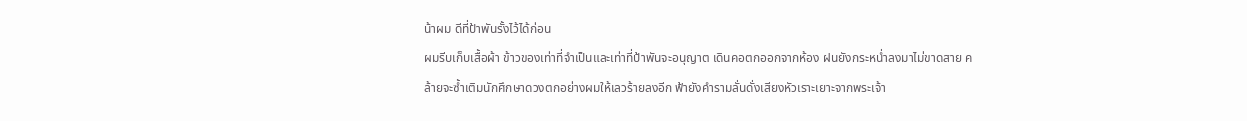น้าผม ดีที่ป้าพันรั้งไว้ได้ก่อน
ผมรีบเก็บเสื้อผ้า ข้าวของเท่าที่จำเป็นและเท่าที่ป้าพันจะอนุญาต เดินคอตกออกจากห้อง ฝนยังกระหน่ำลงมาไม่ขาดสาย คล้ายจะซ้ำเติมนักศึกษาดวงตกอย่างผมให้เลวร้ายลงอีก ฟ้ายังคำรามลั่นดั่งเสียงหัวเราะเยาะจากพระเจ้า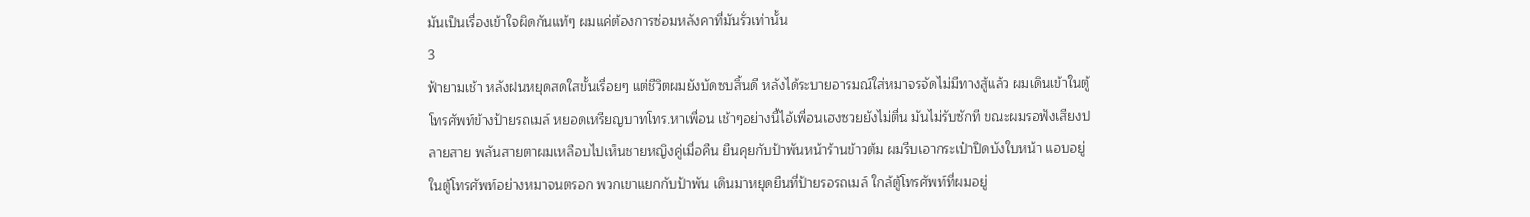มันเป็นเรื่องเข้าใจผิดกันแท้ๆ ผมแค่ต้องการซ่อมหลังคาที่มันรั่วเท่านั้น
3
ฟ้ายามเช้า หลังฝนหยุดสดใสขั้นเรื่อยๆ แต่ชีวิตผมยังบัดซบสิ้นดี หลังได้ระบายอารมณ์ใส่หมาจรจัดไม่มีทางสู้แล้ว ผมเดินเข้าในตู้โทรศัพท์ข้างป้ายรถเมล์ หยอดเหรียญบาทโทร.หาเพื่อน เช้าๆอย่างนี้ไอ้เพื่อนเฮงซวยยังไม่ตื่น มันไม่รับซักที ขณะผมรอฟังเสียงปลายสาย พลันสายตาผมเหลือบไปเห็นชายหญิงคู่เมื่อคืน ยืนคุยกับป้าพันหน้าร้านข้าวต้ม ผมรีบเอากระเป๋าปิดบังใบหน้า แอบอยู่ในตู้โทรศัพท์อย่างหมาจนตรอก พวกเขาแยกกับป้าพัน เดินมาหยุดยืนที่ป้ายรอรถเมล์ ใกล้ตู้โทรศัพท์ที่ผมอยู่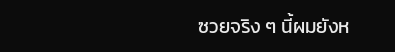ซวยจริง ๆ นี้ผมยังห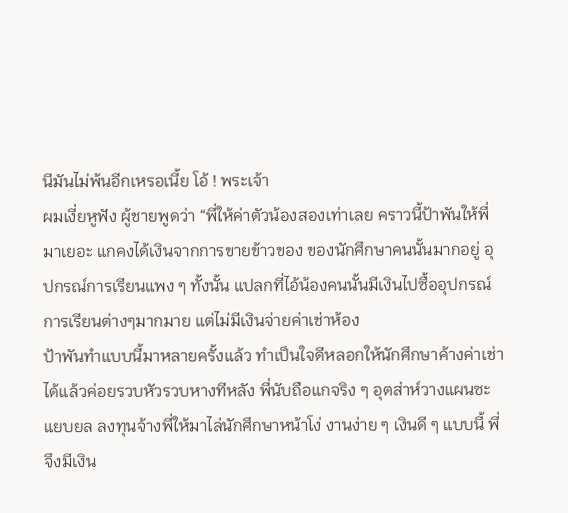นีมันไม่พ้นอีกเหรอเนี้ย โอ้ ! พระเจ้า
ผมเงี่ยหูฟัง ผู้ชายพูดว่า “พี่ให้ค่าตัวน้องสองเท่าเลย คราวนี้ป้าพันให้พี่มาเยอะ แกคงได้เงินจากการขายข้าวของ ของนักศึกษาคนนั้นมากอยู่ อุปกรณ์การเรียนแพง ๆ ทั้งนั้น แปลกที่ไอ้น้องคนนั้นมีเงินไปซื้ออุปกรณ์การเรียนต่างๆมากมาย แต่ไม่มีเงินจ่ายค่าเช่าห้อง
ป้าพันทำแบบนี้มาหลายครั้งแล้ว ทำเป็นใจดีหลอกให้นักศึกษาค้างค่าเช่าได้แล้วค่อยรวบหัวรวบหางทีหลัง พี่นับถือแกจริง ๆ อุตส่าห์วางแผนซะแยบยล ลงทุนจ้างพี่ให้มาไล่นักศึกษาหน้าโง่ งานง่าย ๆ เงินดี ๆ แบบนี้ พี่จึงมีเงิน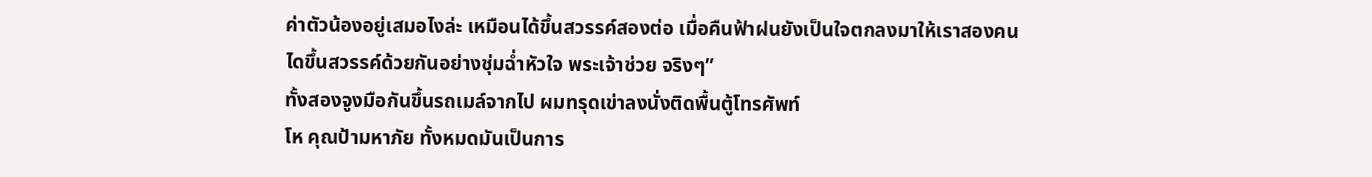ค่าตัวน้องอยู่เสมอไงล่ะ เหมือนได้ขึ้นสวรรค์สองต่อ เมื่อคืนฟ้าฝนยังเป็นใจตกลงมาให้เราสองคนไดขึ้นสวรรค์ด้วยกันอย่างชุ่มฉ่ำหัวใจ พระเจ้าช่วย จริงๆ”
ทั้งสองจูงมือกันขึ้นรถเมล์จากไป ผมทรุดเข่าลงนั่งติดพื้นตู้โทรศัพท์
โห คุณป้ามหาภัย ทั้งหมดมันเป็นการ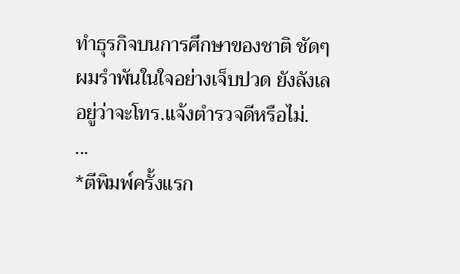ทำธุรกิจบนการศึกษาของชาติ ชัดๆ ผมรำพันในใจอย่างเจ็บปวด ยังลังเลอยู่ว่าจะโทร.แจ้งตำรวจดีหรือไม่.
...
*ตีพิมพ์ครั้งแรก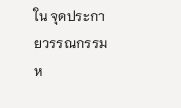ใน จุดประกายวรรณกรรม ห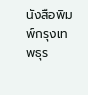นังสือพิมพ์กรุงเทพธุร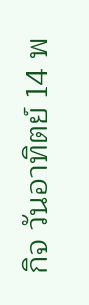กิจ วันอาทิตย์ 14 พ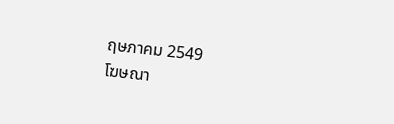ฤษภาคม 2549
โฆษณา